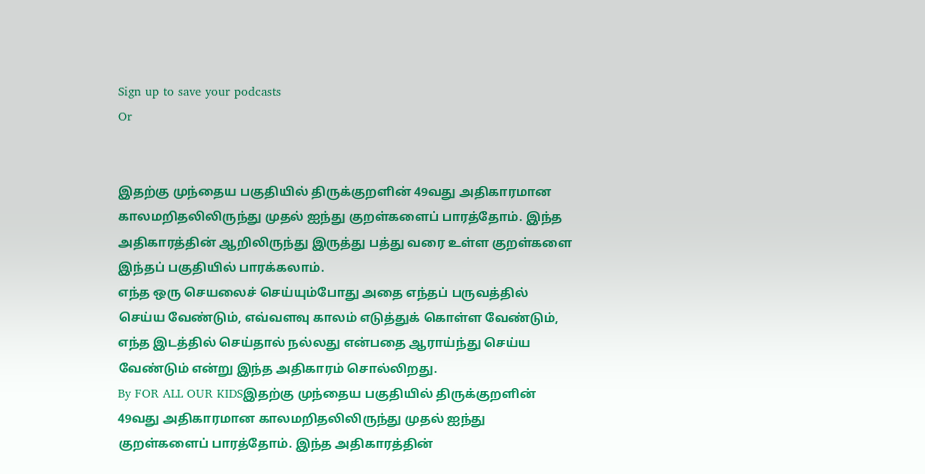Sign up to save your podcasts
Or


இதற்கு முந்தைய பகுதியில் திருக்குறளின் 49வது அதிகாரமான காலமறிதலிலிருந்து முதல் ஐந்து குறள்களைப் பாரத்தோம். இந்த அதிகாரத்தின் ஆறிலிருந்து இருத்து பத்து வரை உள்ள குறள்களை இந்தப் பகுதியில் பாரக்கலாம்.
எந்த ஒரு செயலைச் செய்யும்போது அதை எந்தப் பருவத்தில் செய்ய வேண்டும், எவ்வளவு காலம் எடுத்துக் கொள்ள வேண்டும், எந்த இடத்தில் செய்தால் நல்லது என்பதை ஆராய்ந்து செய்ய வேண்டும் என்று இந்த அதிகாரம் சொல்லிறது.
By FOR ALL OUR KIDSஇதற்கு முந்தைய பகுதியில் திருக்குறளின் 49வது அதிகாரமான காலமறிதலிலிருந்து முதல் ஐந்து குறள்களைப் பாரத்தோம். இந்த அதிகாரத்தின்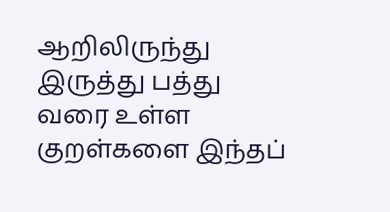ஆறிலிருந்து இருத்து பத்து வரை உள்ள குறள்களை இந்தப்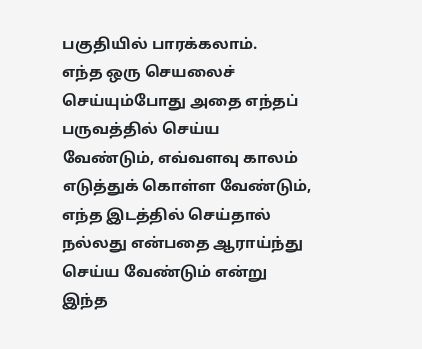பகுதியில் பாரக்கலாம்.
எந்த ஒரு செயலைச் செய்யும்போது அதை எந்தப் பருவத்தில் செய்ய வேண்டும், எவ்வளவு காலம் எடுத்துக் கொள்ள வேண்டும், எந்த இடத்தில் செய்தால் நல்லது என்பதை ஆராய்ந்து செய்ய வேண்டும் என்று இந்த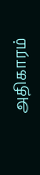அதிகாரம்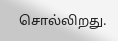சொல்லிறது.